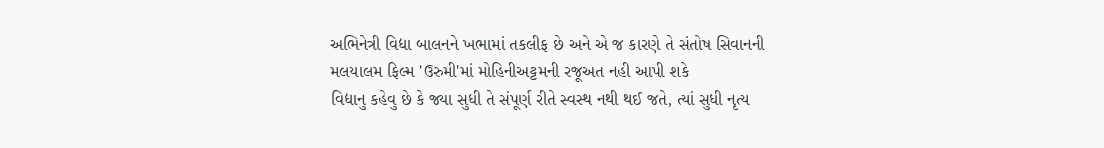અભિનેત્રી વિદ્યા બાલનને ખભામાં તકલીફ છે અને એ જ કારણે તે સંતોષ સિવાનની મલયાલમ ફિલ્મ 'ઉરુમી'માં મોહિનીઅટ્ટમની રજૂઅત નહી આપી શકે
વિદ્યાનુ કહેવુ છે કે જ્યા સુધી તે સંપૂર્ણ રીતે સ્વસ્થ નથી થઈ જતે, ત્યાં સુધી નૃત્ય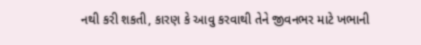નથી કરી શકતી, કારણ કે આવુ કરવાથી તેને જીવનભર માટે ખભાની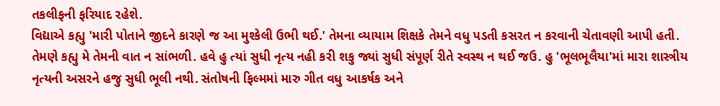તકલીફની ફરિયાદ રહેશે.
વિદ્યાએ કહ્યુ 'મારી પોતાને જીદને કારણે જ આ મુશ્કેલી ઉભી થઈ.' તેમના વ્યાયામ શિક્ષકે તેમને વધુ પડતી કસરત ન કરવાની ચેતાવણી આપી હતી.
તેમણે કહ્યુ મે તેમની વાત ન સાંભળી. હવે હુ ત્યાં સુધી નૃત્ય નહી કરી શકુ જ્યાં સુધી સંપૂર્ણ રીતે સ્વસ્થ ન થઈ જઉ. હુ 'ભૂલભૂલૈયા'માં મારા શાસ્ત્રીય નૃત્યની અસરને હજુ સુધી ભૂલી નથી. સંતોષની ફિલ્મમાં મારુ ગીત વધુ આકર્ષક અને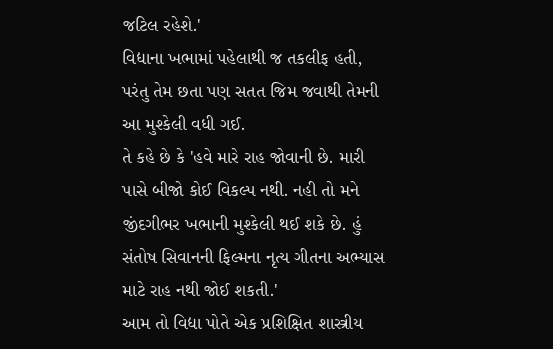જટિલ રહેશે.'
વિદ્યાના ખભામાં પહેલાથી જ તકલીફ હતી, પરંતુ તેમ છતા પણ સતત જિમ જવાથી તેમની આ મુશ્કેલી વધી ગઈ.
તે કહે છે કે 'હવે મારે રાહ જોવાની છે. મારી પાસે બીજો કોઈ વિકલ્પ નથી. નહી તો મને જીંદગીભર ખભાની મુશ્કેલી થઈ શકે છે. હું સંતોષ સિવાનની ફિલ્મના નૃત્ય ગીતના અભ્યાસ માટે રાહ નથી જોઈ શકતી.'
આમ તો વિદ્યા પોતે એક પ્રશિક્ષિત શાસ્ત્રીય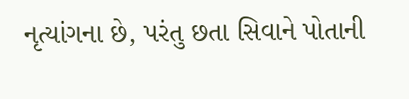નૃત્યાંગના છે, પરંતુ છતા સિવાને પોતાની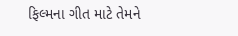ફિલ્મના ગીત માટે તેમને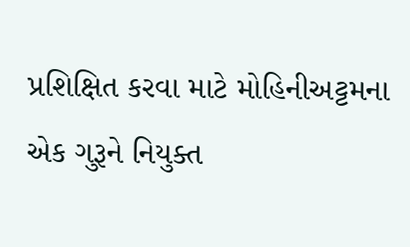પ્રશિક્ષિત કરવા માટે મોહિનીઅટ્ટમના એક ગુરૂને નિયુક્ત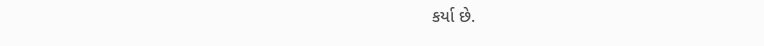કર્યા છે.